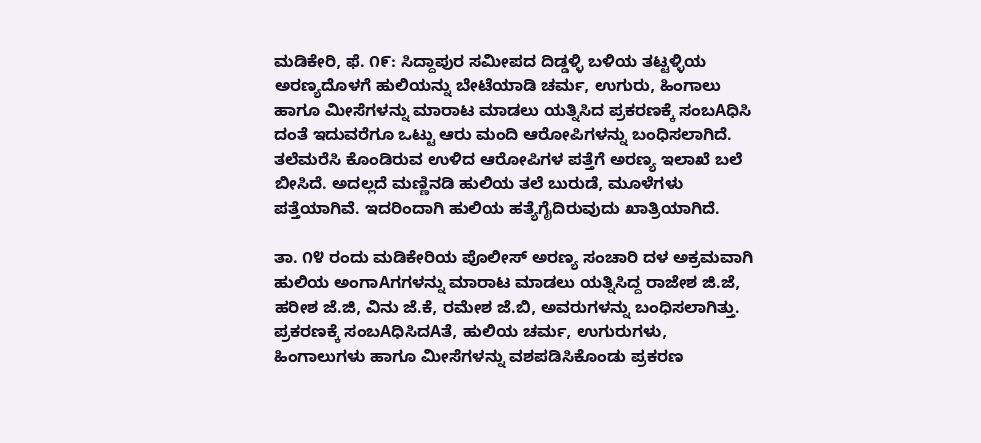ಮಡಿಕೇರಿ, ಫೆ. ೧೯: ಸಿದ್ದಾಪುರ ಸಮೀಪದ ದಿಡ್ಡಳ್ಳಿ ಬಳಿಯ ತಟ್ಟಳ್ಳಿಯ ಅರಣ್ಯದೊಳಗೆ ಹುಲಿಯನ್ನು ಬೇಟೆಯಾಡಿ ಚರ್ಮ, ಉಗುರು, ಹಿಂಗಾಲು ಹಾಗೂ ಮೀಸೆಗಳನ್ನು ಮಾರಾಟ ಮಾಡಲು ಯತ್ನಿಸಿದ ಪ್ರಕರಣಕ್ಕೆ ಸಂಬAಧಿಸಿ ದಂತೆ ಇದುವರೆಗೂ ಒಟ್ಟು ಆರು ಮಂದಿ ಆರೋಪಿಗಳನ್ನು ಬಂಧಿಸಲಾಗಿದೆ. ತಲೆಮರೆಸಿ ಕೊಂಡಿರುವ ಉಳಿದ ಆರೋಪಿಗಳ ಪತ್ತೆಗೆ ಅರಣ್ಯ ಇಲಾಖೆ ಬಲೆ ಬೀಸಿದೆ. ಅದಲ್ಲದೆ ಮಣ್ಣಿನಡಿ ಹುಲಿಯ ತಲೆ ಬುರುಡೆ, ಮೂಳೆಗಳು ಪತ್ತೆಯಾಗಿವೆ. ಇದರಿಂದಾಗಿ ಹುಲಿಯ ಹತ್ಯೆಗೈದಿರುವುದು ಖಾತ್ರಿಯಾಗಿದೆ.

ತಾ. ೧೪ ರಂದು ಮಡಿಕೇರಿಯ ಪೊಲೀಸ್ ಅರಣ್ಯ ಸಂಚಾರಿ ದಳ ಅಕ್ರಮವಾಗಿ ಹುಲಿಯ ಅಂಗಾAಗಗಳನ್ನು ಮಾರಾಟ ಮಾಡಲು ಯತ್ನಿಸಿದ್ದ ರಾಜೇಶ ಜಿ.ಜೆ, ಹರೀಶ ಜೆ.ಜಿ, ವಿನು ಜೆ.ಕೆ, ರಮೇಶ ಜೆ.ಬಿ, ಅವರುಗಳನ್ನು ಬಂಧಿಸಲಾಗಿತ್ತು. ಪ್ರಕರಣಕ್ಕೆ ಸಂಬAಧಿಸಿದAತೆ, ಹುಲಿಯ ಚರ್ಮ, ಉಗುರುಗಳು, ಹಿಂಗಾಲುಗಳು ಹಾಗೂ ಮೀಸೆಗಳನ್ನು ವಶಪಡಿಸಿಕೊಂಡು ಪ್ರಕರಣ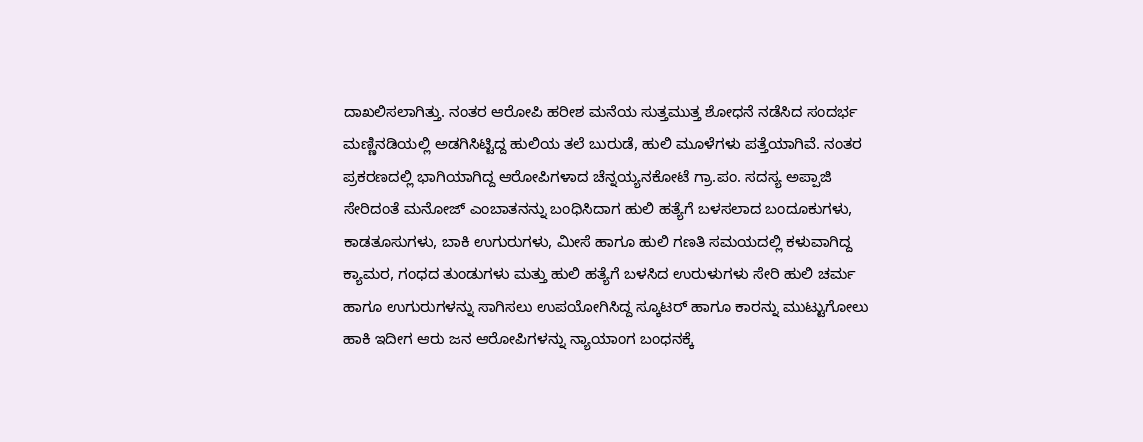ದಾಖಲಿಸಲಾಗಿತ್ತು. ನಂತರ ಆರೋಪಿ ಹರೀಶ ಮನೆಯ ಸುತ್ತಮುತ್ತ ಶೋಧನೆ ನಡೆಸಿದ ಸಂದರ್ಭ ಮಣ್ಣಿನಡಿಯಲ್ಲಿ ಅಡಗಿಸಿಟ್ಟಿದ್ದ ಹುಲಿಯ ತಲೆ ಬುರುಡೆ, ಹುಲಿ ಮೂಳೆಗಳು ಪತ್ತೆಯಾಗಿವೆ. ನಂತರ ಪ್ರಕರಣದಲ್ಲಿ ಭಾಗಿಯಾಗಿದ್ದ ಆರೋಪಿಗಳಾದ ಚೆನ್ನಯ್ಯನಕೋಟೆ ಗ್ರಾ.ಪಂ. ಸದಸ್ಯ ಅಪ್ಪಾಜಿ ಸೇರಿದಂತೆ ಮನೋಜ್ ಎಂಬಾತನನ್ನು ಬಂಧಿಸಿದಾಗ ಹುಲಿ ಹತ್ಯೆಗೆ ಬಳಸಲಾದ ಬಂದೂಕುಗಳು, ಕಾಡತೂಸುಗಳು, ಬಾಕಿ ಉಗುರುಗಳು, ಮೀಸೆ ಹಾಗೂ ಹುಲಿ ಗಣತಿ ಸಮಯದಲ್ಲಿ ಕಳುವಾಗಿದ್ದ ಕ್ಯಾಮರ, ಗಂಧದ ತುಂಡುಗಳು ಮತ್ತು ಹುಲಿ ಹತ್ಯೆಗೆ ಬಳಸಿದ ಉರುಳುಗಳು ಸೇರಿ ಹುಲಿ ಚರ್ಮ ಹಾಗೂ ಉಗುರುಗಳನ್ನು ಸಾಗಿಸಲು ಉಪಯೋಗಿಸಿದ್ದ ಸ್ಕೂಟರ್ ಹಾಗೂ ಕಾರನ್ನು ಮುಟ್ಟುಗೋಲು ಹಾಕಿ ಇದೀಗ ಆರು ಜನ ಆರೋಪಿಗಳನ್ನು ನ್ಯಾಯಾಂಗ ಬಂಧನಕ್ಕೆ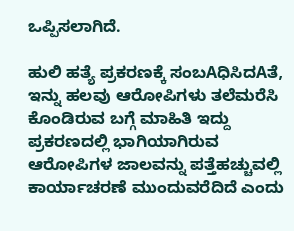ಒಪ್ಪಿಸಲಾಗಿದೆ.

ಹುಲಿ ಹತ್ಯೆ ಪ್ರಕರಣಕ್ಕೆ ಸಂಬAಧಿಸಿದAತೆ, ಇನ್ನು ಹಲವು ಆರೋಪಿಗಳು ತಲೆಮರೆಸಿ ಕೊಂಡಿರುವ ಬಗ್ಗೆ ಮಾಹಿತಿ ಇದ್ದು ಪ್ರಕರಣದಲ್ಲಿ ಭಾಗಿಯಾಗಿರುವ ಆರೋಪಿಗಳ ಜಾಲವನ್ನು ಪತ್ತೆಹಚ್ಚುವಲ್ಲಿ ಕಾರ್ಯಾಚರಣೆ ಮುಂದುವರೆದಿದೆ ಎಂದು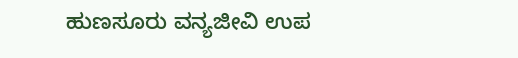ಹುಣಸೂರು ವನ್ಯಜೀವಿ ಉಪ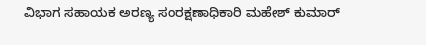ವಿಭಾಗ ಸಹಾಯಕ ಅರಣ್ಯ ಸಂರಕ್ಷಣಾಧಿಕಾರಿ ಮಹೇಶ್ ಕುಮಾರ್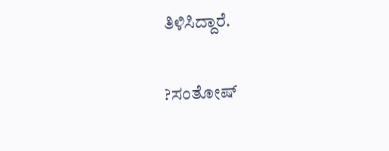ತಿಳಿಸಿದ್ದಾರೆ.

?ಸಂತೋಷ್